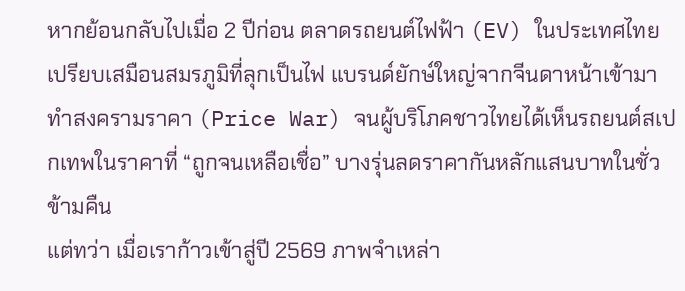หากย้อนกลับไปเมื่อ 2 ปีก่อน ตลาดรถยนต์ไฟฟ้า (EV) ในประเทศไทยเปรียบเสมือนสมรภูมิที่ลุกเป็นไฟ แบรนด์ยักษ์ใหญ่จากจีนดาหน้าเข้ามาทำสงครามราคา (Price War) จนผู้บริโภคชาวไทยได้เห็นรถยนต์สเปกเทพในราคาที่ “ถูกจนเหลือเชื่อ” บางรุ่นลดราคากันหลักแสนบาทในชั่วข้ามคืน
แต่ทว่า เมื่อเราก้าวเข้าสู่ปี 2569 ภาพจำเหล่า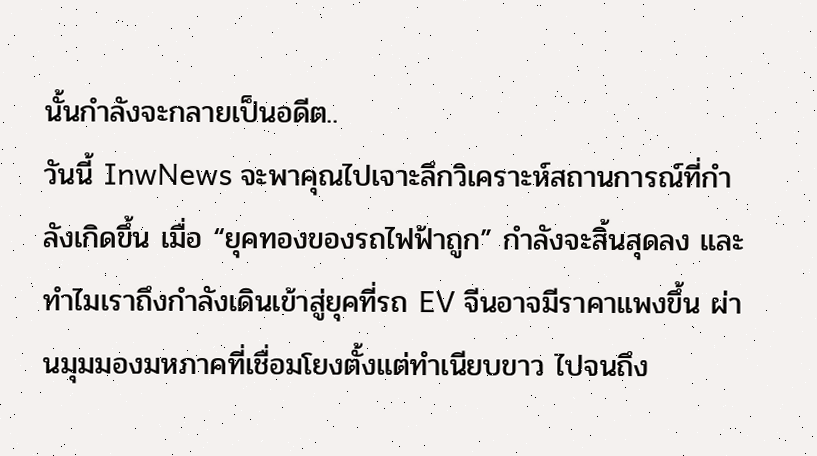นั้นกำลังจะกลายเป็นอดีต..
วันนี้ InwNews จะพาคุณไปเจาะลึกวิเคราะห์สถานการณ์ที่กำลังเกิดขึ้น เมื่อ “ยุคทองของรถไฟฟ้าถูก” กำลังจะสิ้นสุดลง และทำไมเราถึงกำลังเดินเข้าสู่ยุคที่รถ EV จีนอาจมีราคาแพงขึ้น ผ่านมุมมองมหภาคที่เชื่อมโยงตั้งแต่ทำเนียบขาว ไปจนถึง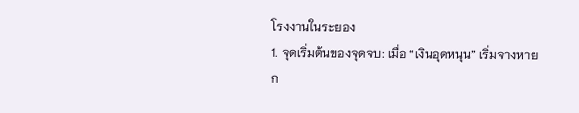โรงงานในระยอง
1. จุดเริ่มต้นของจุดจบ: เมื่อ “เงินอุดหนุน” เริ่มจางหาย
ก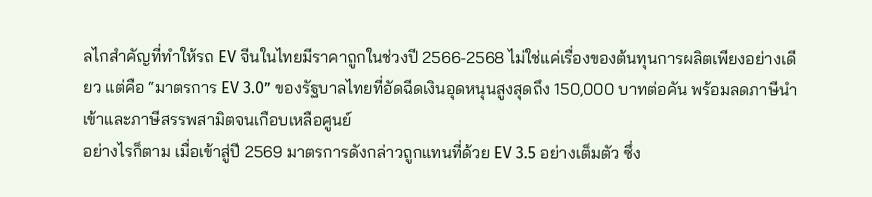ลไกสำคัญที่ทำให้รถ EV จีนในไทยมีราคาถูกในช่วงปี 2566-2568 ไม่ใช่แค่เรื่องของต้นทุนการผลิตเพียงอย่างเดียว แต่คือ “มาตรการ EV 3.0” ของรัฐบาลไทยที่อัดฉีดเงินอุดหนุนสูงสุดถึง 150,000 บาทต่อคัน พร้อมลดภาษีนำเข้าและภาษีสรรพสามิตจนเกือบเหลือศูนย์
อย่างไรก็ตาม เมื่อเข้าสู่ปี 2569 มาตรการดังกล่าวถูกแทนที่ด้วย EV 3.5 อย่างเต็มตัว ซึ่ง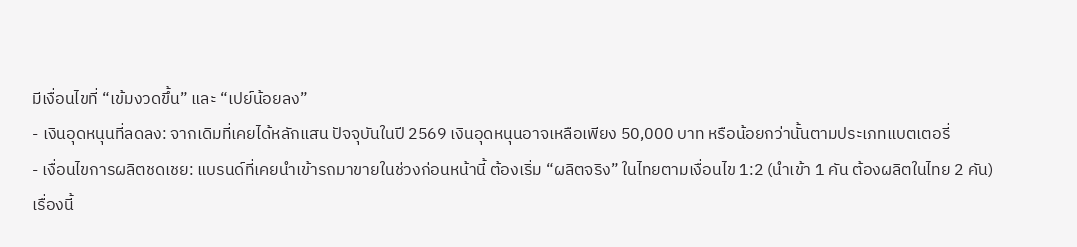มีเงื่อนไขที่ “เข้มงวดขึ้น” และ “เปย์น้อยลง”
- เงินอุดหนุนที่ลดลง: จากเดิมที่เคยได้หลักแสน ปัจจุบันในปี 2569 เงินอุดหนุนอาจเหลือเพียง 50,000 บาท หรือน้อยกว่านั้นตามประเภทแบตเตอรี่
- เงื่อนไขการผลิตชดเชย: แบรนด์ที่เคยนำเข้ารถมาขายในช่วงก่อนหน้านี้ ต้องเริ่ม “ผลิตจริง” ในไทยตามเงื่อนไข 1:2 (นำเข้า 1 คัน ต้องผลิตในไทย 2 คัน)
เรื่องนี้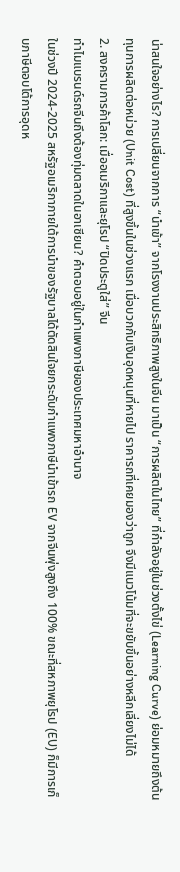น่าสนใจอย่างไร? การเปลี่ยนจากการ “นำเข้า” จากโรงงานประสิทธิภาพสูงในจีน มาเป็น “การผลิตในไทย” ที่กำลังอยู่ในช่วงตั้งไข่ (Learning Curve) ย่อมหมายถึงต้นทุนการผลิตต่อหน่วย (Unit Cost) ที่สูงขึ้นในช่วงแรก เมื่อบวกกับเงินอุดหนุนที่หายไป ราคารถที่เคยมองว่าถูก จึงมีแนวโน้มที่จะขยับขึ้นอย่างหลีกเลี่ยงไม่ได้
2. สงครามการค้าโลก: เมื่ออเมริกาและยุโรป “ปิดประตูใส่” จีน
ทำไมแบรนด์รถจีนถึงต้องทุ่มตลาดในอาเซียน? คำตอบอยู่ในกำแพงภาษีของประเทศมหาอำนาจ
ในช่วงปี 2024-2025 สหรัฐอเมริกาภายใต้การนำของรัฐบาลได้ตัดสินใจยกระดับกำแพงภาษีนำเข้ารถ EV จากจีนพุ่งสูงถึง 100% ขณะที่สหภาพยุโรป (EU) ก็มีการเก็บภาษีตอบโต้การอุดห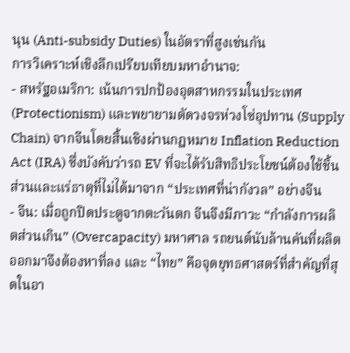นุน (Anti-subsidy Duties) ในอัตราที่สูงเช่นกัน
การวิเคราะห์เชิงลึกเปรียบเทียบมหาอำนาจ:
- สหรัฐอเมริกา: เน้นการปกป้องอุตสาหกรรมในประเทศ (Protectionism) และพยายามตัดวงจรห่วงโซ่อุปทาน (Supply Chain) จากจีนโดยสิ้นเชิงผ่านกฎหมาย Inflation Reduction Act (IRA) ซึ่งบังคับว่ารถ EV ที่จะได้รับสิทธิประโยชน์ต้องใช้ชิ้นส่วนและแร่ธาตุที่ไม่ได้มาจาก “ประเทศที่น่ากังวล” อย่างจีน
- จีน: เมื่อถูกปิดประตูจากตะวันตก จีนจึงมีภาวะ “กำลังการผลิตส่วนเกิน” (Overcapacity) มหาศาล รถยนต์นับล้านคันที่ผลิตออกมาจึงต้องหาที่ลง และ “ไทย” คือจุดยุทธศาสตร์ที่สำคัญที่สุดในอา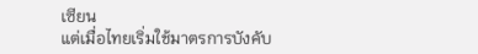เซียน
แต่เมื่อไทยเริ่มใช้มาตรการบังคับ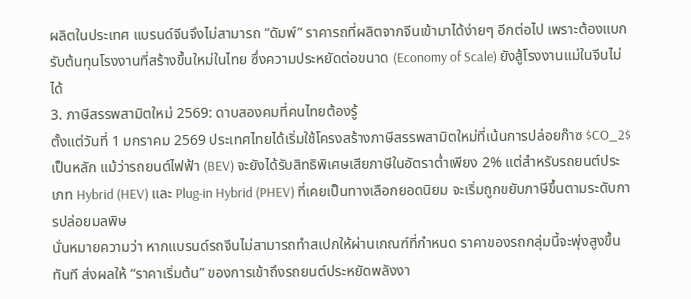ผลิตในประเทศ แบรนด์จีนจึงไม่สามารถ “ดัมพ์” ราคารถที่ผลิตจากจีนเข้ามาได้ง่ายๆ อีกต่อไป เพราะต้องแบกรับต้นทุนโรงงานที่สร้างขึ้นใหม่ในไทย ซึ่งความประหยัดต่อขนาด (Economy of Scale) ยังสู้โรงงานแม่ในจีนไม่ได้
3. ภาษีสรรพสามิตใหม่ 2569: ดาบสองคมที่คนไทยต้องรู้
ตั้งแต่วันที่ 1 มกราคม 2569 ประเทศไทยได้เริ่มใช้โครงสร้างภาษีสรรพสามิตใหม่ที่เน้นการปล่อยก๊าซ $CO_2$ เป็นหลัก แม้ว่ารถยนต์ไฟฟ้า (BEV) จะยังได้รับสิทธิพิเศษเสียภาษีในอัตราต่ำเพียง 2% แต่สำหรับรถยนต์ประเภท Hybrid (HEV) และ Plug-in Hybrid (PHEV) ที่เคยเป็นทางเลือกยอดนิยม จะเริ่มถูกขยับภาษีขึ้นตามระดับการปล่อยมลพิษ
นั่นหมายความว่า หากแบรนด์รถจีนไม่สามารถทำสเปกให้ผ่านเกณฑ์ที่กำหนด ราคาของรถกลุ่มนี้จะพุ่งสูงขึ้นทันที ส่งผลให้ “ราคาเริ่มต้น” ของการเข้าถึงรถยนต์ประหยัดพลังงา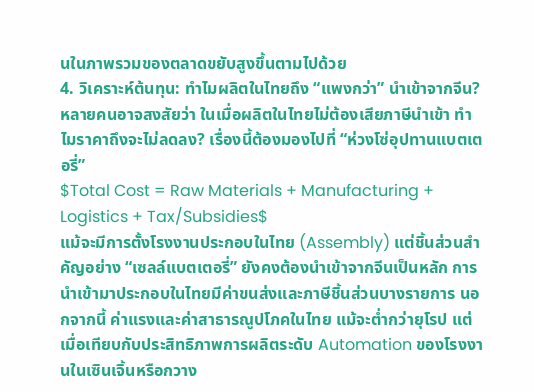นในภาพรวมของตลาดขยับสูงขึ้นตามไปด้วย
4. วิเคราะห์ต้นทุน: ทำไมผลิตในไทยถึง “แพงกว่า” นำเข้าจากจีน?
หลายคนอาจสงสัยว่า ในเมื่อผลิตในไทยไม่ต้องเสียภาษีนำเข้า ทำไมราคาถึงจะไม่ลดลง? เรื่องนี้ต้องมองไปที่ “ห่วงโซ่อุปทานแบตเตอรี่”
$Total Cost = Raw Materials + Manufacturing + Logistics + Tax/Subsidies$
แม้จะมีการตั้งโรงงานประกอบในไทย (Assembly) แต่ชิ้นส่วนสำคัญอย่าง “เซลล์แบตเตอรี่” ยังคงต้องนำเข้าจากจีนเป็นหลัก การนำเข้ามาประกอบในไทยมีค่าขนส่งและภาษีชิ้นส่วนบางรายการ นอกจากนี้ ค่าแรงและค่าสาธารณูปโภคในไทย แม้จะต่ำกว่ายุโรป แต่เมื่อเทียบกับประสิทธิภาพการผลิตระดับ Automation ของโรงงานในเซินเจิ้นหรือกวาง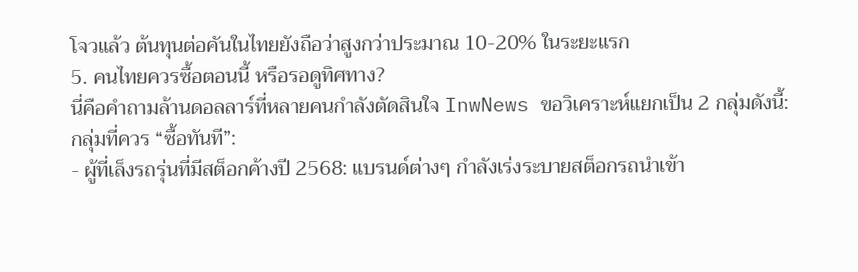โจวแล้ว ต้นทุนต่อคันในไทยยังถือว่าสูงกว่าประมาณ 10-20% ในระยะแรก
5. คนไทยควรซื้อตอนนี้ หรือรอดูทิศทาง?
นี่คือคำถามล้านดอลลาร์ที่หลายคนกำลังตัดสินใจ InwNews ขอวิเคราะห์แยกเป็น 2 กลุ่มดังนี้:
กลุ่มที่ควร “ซื้อทันที”:
- ผู้ที่เล็งรถรุ่นที่มีสต็อกค้างปี 2568: แบรนด์ต่างๆ กำลังเร่งระบายสต็อกรถนำเข้า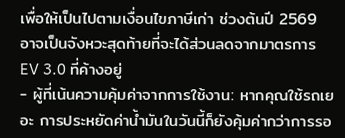เพื่อให้เป็นไปตามเงื่อนไขภาษีเก่า ช่วงต้นปี 2569 อาจเป็นจังหวะสุดท้ายที่จะได้ส่วนลดจากมาตรการ EV 3.0 ที่ค้างอยู่
- ผู้ที่เน้นความคุ้มค่าจากการใช้งาน: หากคุณใช้รถเยอะ การประหยัดค่าน้ำมันในวันนี้ก็ยังคุ้มค่ากว่าการรอ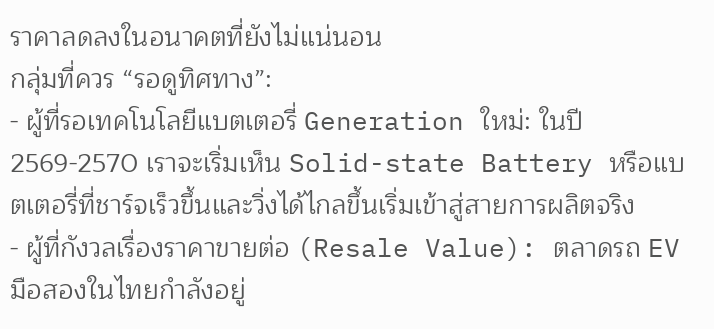ราคาลดลงในอนาคตที่ยังไม่แน่นอน
กลุ่มที่ควร “รอดูทิศทาง”:
- ผู้ที่รอเทคโนโลยีแบตเตอรี่ Generation ใหม่: ในปี 2569-2570 เราจะเริ่มเห็น Solid-state Battery หรือแบตเตอรี่ที่ชาร์จเร็วขึ้นและวิ่งได้ไกลขึ้นเริ่มเข้าสู่สายการผลิตจริง
- ผู้ที่กังวลเรื่องราคาขายต่อ (Resale Value): ตลาดรถ EV มือสองในไทยกำลังอยู่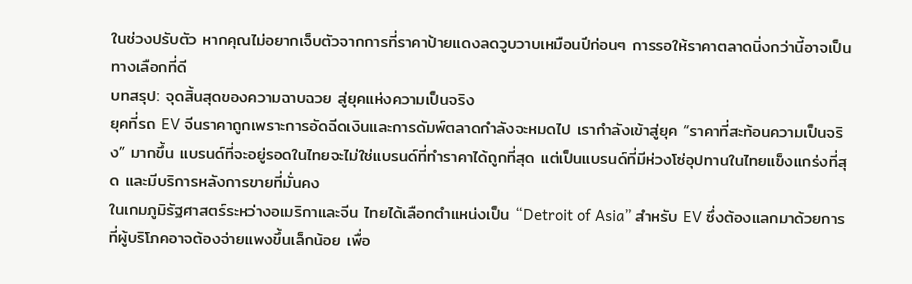ในช่วงปรับตัว หากคุณไม่อยากเจ็บตัวจากการที่ราคาป้ายแดงลดวูบวาบเหมือนปีก่อนๆ การรอให้ราคาตลาดนิ่งกว่านี้อาจเป็นทางเลือกที่ดี
บทสรุป: จุดสิ้นสุดของความฉาบฉวย สู่ยุคแห่งความเป็นจริง
ยุคที่รถ EV จีนราคาถูกเพราะการอัดฉีดเงินและการดัมพ์ตลาดกำลังจะหมดไป เรากำลังเข้าสู่ยุค “ราคาที่สะท้อนความเป็นจริง” มากขึ้น แบรนด์ที่จะอยู่รอดในไทยจะไม่ใช่แบรนด์ที่ทำราคาได้ถูกที่สุด แต่เป็นแบรนด์ที่มีห่วงโซ่อุปทานในไทยแข็งแกร่งที่สุด และมีบริการหลังการขายที่มั่นคง
ในเกมภูมิรัฐศาสตร์ระหว่างอเมริกาและจีน ไทยได้เลือกตำแหน่งเป็น “Detroit of Asia” สำหรับ EV ซึ่งต้องแลกมาด้วยการที่ผู้บริโภคอาจต้องจ่ายแพงขึ้นเล็กน้อย เพื่อ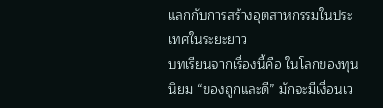แลกกับการสร้างอุตสาหกรรมในประเทศในระยะยาว
บทเรียนจากเรื่องนี้คือ ในโลกของทุนนิยม “ของถูกและดี” มักจะมีเงื่อนเว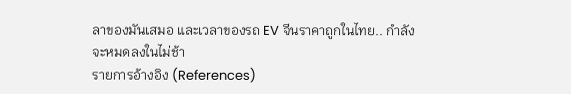ลาของมันเสมอ และเวลาของรถ EV จีนราคาถูกในไทย.. กำลังจะหมดลงในไม่ช้า
รายการอ้างอิง (References)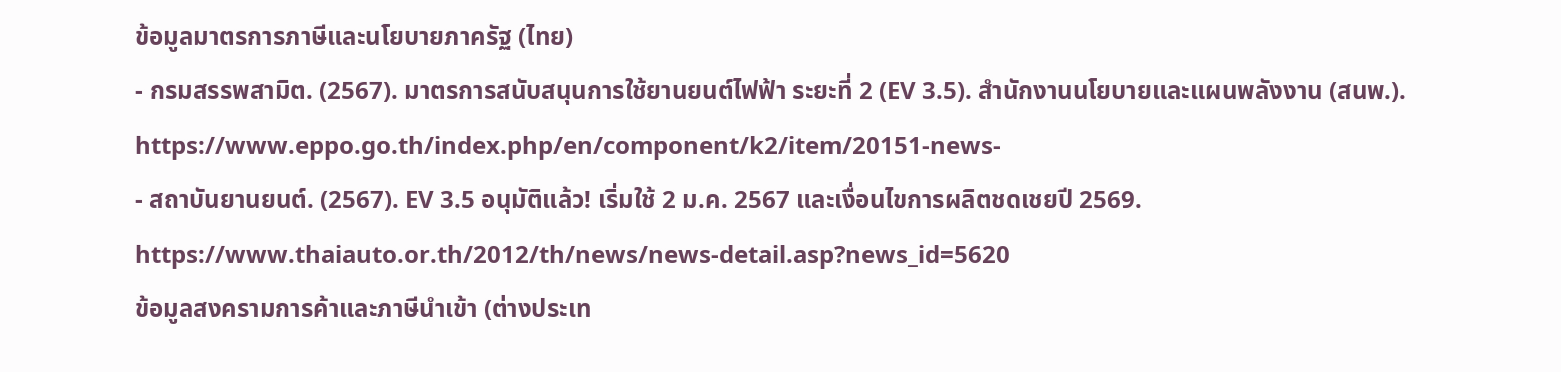ข้อมูลมาตรการภาษีและนโยบายภาครัฐ (ไทย)
- กรมสรรพสามิต. (2567). มาตรการสนับสนุนการใช้ยานยนต์ไฟฟ้า ระยะที่ 2 (EV 3.5). สำนักงานนโยบายและแผนพลังงาน (สนพ.). https://www.eppo.go.th/index.php/en/component/k2/item/20151-news-
- สถาบันยานยนต์. (2567). EV 3.5 อนุมัติแล้ว! เริ่มใช้ 2 ม.ค. 2567 และเงื่อนไขการผลิตชดเชยปี 2569. https://www.thaiauto.or.th/2012/th/news/news-detail.asp?news_id=5620
ข้อมูลสงครามการค้าและภาษีนำเข้า (ต่างประเท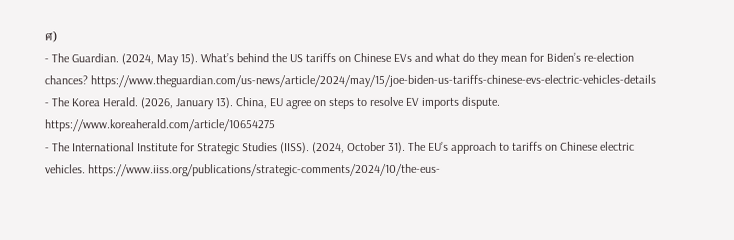ศ)
- The Guardian. (2024, May 15). What’s behind the US tariffs on Chinese EVs and what do they mean for Biden’s re-election chances? https://www.theguardian.com/us-news/article/2024/may/15/joe-biden-us-tariffs-chinese-evs-electric-vehicles-details
- The Korea Herald. (2026, January 13). China, EU agree on steps to resolve EV imports dispute. https://www.koreaherald.com/article/10654275
- The International Institute for Strategic Studies (IISS). (2024, October 31). The EU’s approach to tariffs on Chinese electric vehicles. https://www.iiss.org/publications/strategic-comments/2024/10/the-eus-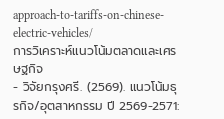approach-to-tariffs-on-chinese-electric-vehicles/
การวิเคราะห์แนวโน้มตลาดและเศรษฐกิจ
- วิจัยกรุงศรี. (2569). แนวโน้มธุรกิจ/อุตสาหกรรม ปี 2569-2571: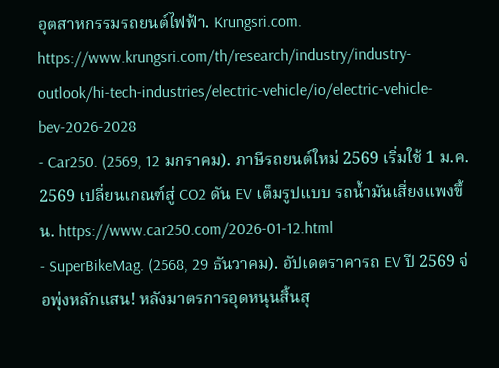อุตสาหกรรมรถยนต์ไฟฟ้า. Krungsri.com. https://www.krungsri.com/th/research/industry/industry-outlook/hi-tech-industries/electric-vehicle/io/electric-vehicle-bev-2026-2028
- Car250. (2569, 12 มกราคม). ภาษีรถยนต์ใหม่ 2569 เริ่มใช้ 1 ม.ค. 2569 เปลี่ยนเกณฑ์สู่ CO2 ดัน EV เต็มรูปแบบ รถน้ำมันเสี่ยงแพงขึ้น. https://www.car250.com/2026-01-12.html
- SuperBikeMag. (2568, 29 ธันวาคม). อัปเดตราคารถ EV ปี 2569 จ่อพุ่งหลักแสน! หลังมาตรการอุดหนุนสิ้นสุ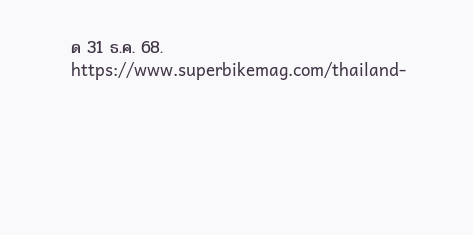ด 31 ธ.ค. 68. https://www.superbikemag.com/thailand-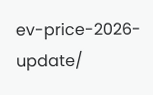ev-price-2026-update/